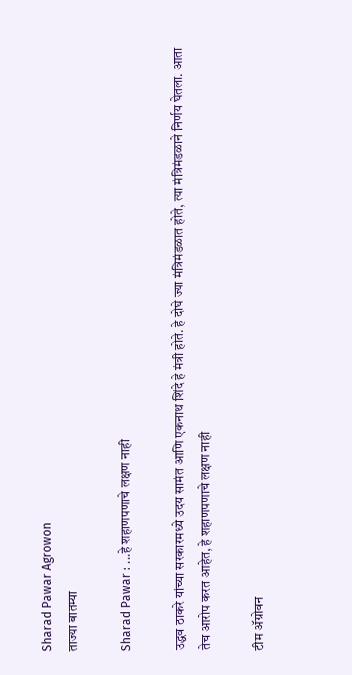Sharad Pawar Agrowon
ताज्या बातम्या

Sharad Pawar : ...हे शहाणपणाचे लक्षण नाही

उद्धव ठाकरे यांच्या सरकारमध्ये उदय सामंत आणि एकनाथ शिंदे हे मंत्री होते. हे दोघे ज्या मंत्रिमंडळात होते, त्या मंत्रिमंडळाने निर्णय घेतला. आता तेच आरोप करत आहेत, हे शहाणपणाचे लक्षण नाही

टीम ॲग्रोवन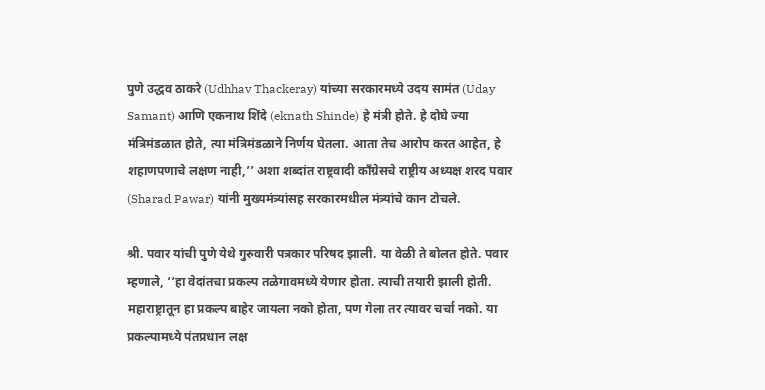पुणे उद्धव ठाकरे (Udhhav Thackeray) यांच्या सरकारमध्ये उदय सामंत (Uday Samant) आणि एकनाथ शिंदे (eknath Shinde) हे मंत्री होते. हे दोघे ज्या मंत्रिमंडळात होते, त्या मंत्रिमंडळाने निर्णय घेतला. आता तेच आरोप करत आहेत, हे शहाणपणाचे लक्षण नाही,’’ अशा शब्दांत राष्ट्रवादी काँग्रेसचे राष्ट्रीय अध्यक्ष शरद पवार (Sharad Pawar) यांनी मुख्यमंत्र्यांसह सरकारमधील मंत्र्यांचे कान टोचले.

श्री. पवार यांची पुणे येथे गुरुवारी पत्रकार परिषद झाली. या वेळी ते बोलत होते. पवार म्हणाले, ‘‘हा वेदांतचा प्रकल्प तळेगावमध्ये येणार होता. त्याची तयारी झाली होती. महाराष्ट्रातून हा प्रकल्प बाहेर जायला नको होता, पण गेला तर त्यावर चर्चा नको. या प्रकल्पामध्ये पंतप्रधान लक्ष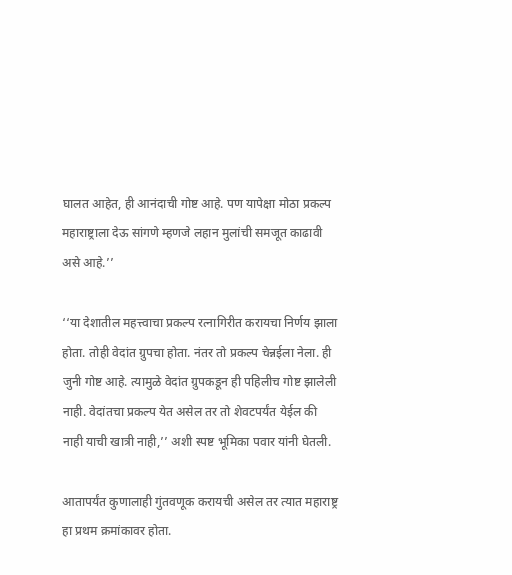घालत आहेत, ही आनंदाची गोष्ट आहे. पण यापेक्षा मोठा प्रकल्प महाराष्ट्राला देऊ सांगणे म्हणजे लहान मुलांची समजूत काढावी असे आहे.’’

‘‘या देशातील महत्त्वाचा प्रकल्प रत्नागिरीत करायचा निर्णय झाला होता. तोही वेदांत ग्रुपचा होता. नंतर तो प्रकल्प चेन्नईला नेला. ही जुनी गोष्ट आहे. त्यामुळे वेदांत ग्रुपकडून ही पहिलीच गोष्ट झालेली नाही. वेदांतचा प्रकल्प येत असेल तर तो शेवटपर्यंत येईल की नाही याची खात्री नाही,’’ अशी स्पष्ट भूमिका पवार यांनी घेतली.

आतापर्यंत कुणालाही गुंतवणूक करायची असेल तर त्यात महाराष्ट्र हा प्रथम क्रमांकावर होता.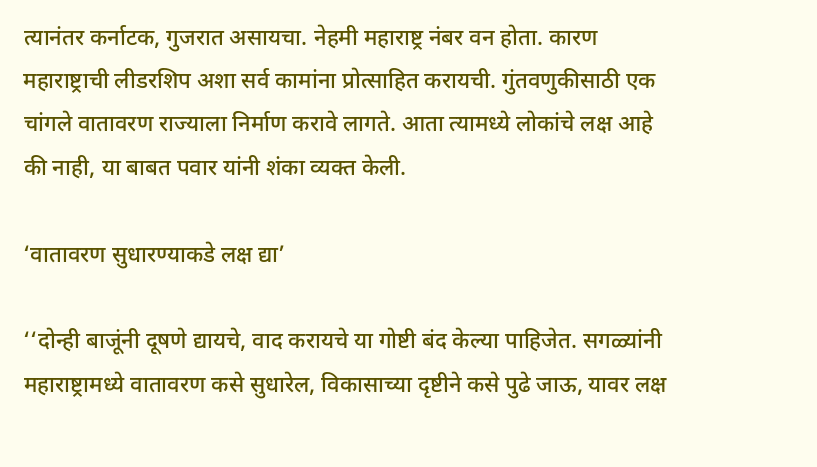त्यानंतर कर्नाटक, गुजरात असायचा. नेहमी महाराष्ट्र नंबर वन होता. कारण महाराष्ट्राची लीडरशिप अशा सर्व कामांना प्रोत्साहित करायची. गुंतवणुकीसाठी एक चांगले वातावरण राज्याला निर्माण करावे लागते. आता त्यामध्ये लोकांचे लक्ष आहे की नाही, या बाबत पवार यांनी शंका व्यक्त केली.

‘वातावरण सुधारण्याकडे लक्ष द्या’

‘‘दोन्ही बाजूंनी दूषणे द्यायचे, वाद करायचे या गोष्टी बंद केल्या पाहिजेत. सगळ्यांनी महाराष्ट्रामध्ये वातावरण कसे सुधारेल, विकासाच्या दृष्टीने कसे पुढे जाऊ, यावर लक्ष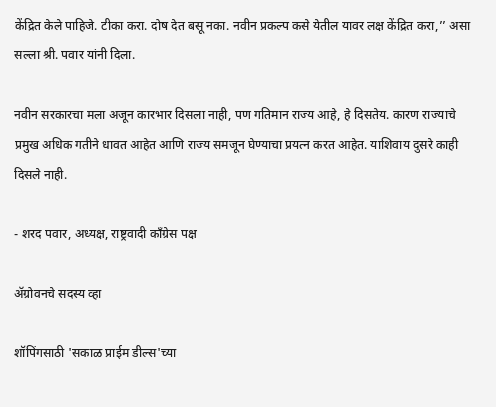केंद्रित केले पाहिजे. टीका करा. दोष देत बसू नका. नवीन प्रकल्प कसे येतील यावर लक्ष केंद्रित करा,’’ असा सल्ला श्री. पवार यांनी दिला.

नवीन सरकारचा मला अजून कारभार दिसला नाही, पण गतिमान राज्य आहे, हे दिसतेय. कारण राज्याचे प्रमुख अधिक गतीने धावत आहेत आणि राज्य समजून घेण्याचा प्रयत्न करत आहेत. याशिवाय दुसरे काही दिसले नाही.

- शरद पवार, अध्यक्ष, राष्ट्रवादी काँग्रेस पक्ष

ॲग्रोवनचे सदस्य व्हा

शॉपिंगसाठी 'सकाळ प्राईम डील्स'च्या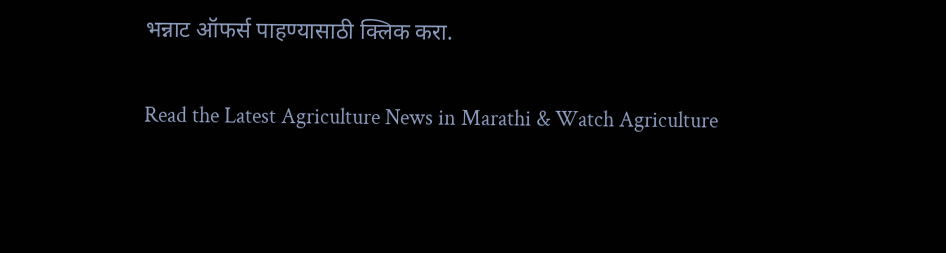भन्नाट ऑफर्स पाहण्यासाठी क्लिक करा.

Read the Latest Agriculture News in Marathi & Watch Agriculture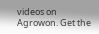videos on Agrowon. Get the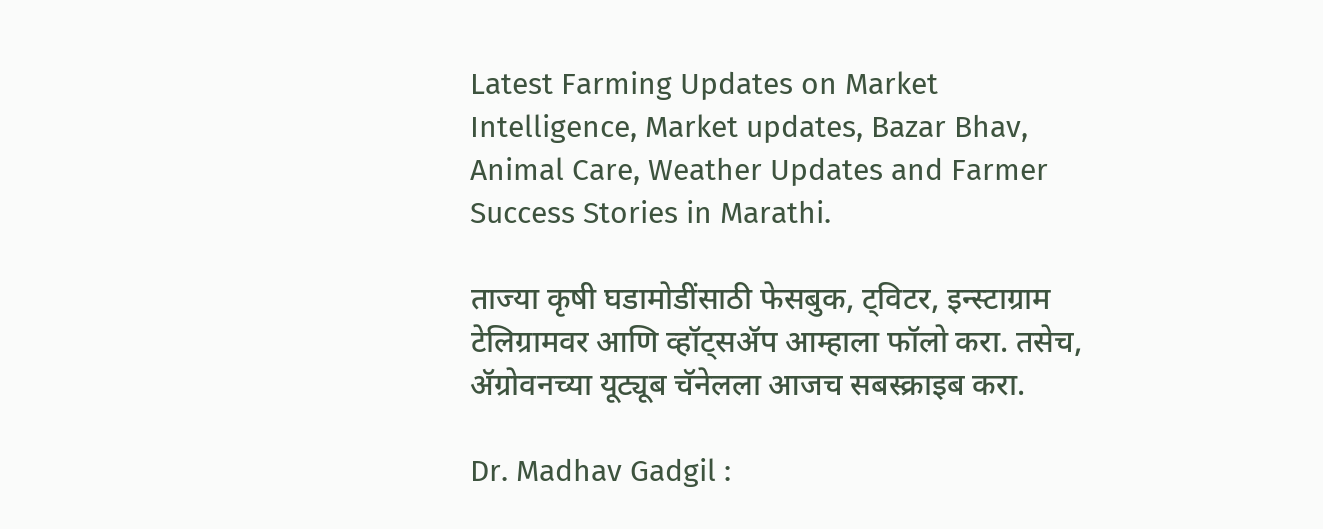Latest Farming Updates on Market Intelligence, Market updates, Bazar Bhav, Animal Care, Weather Updates and Farmer Success Stories in Marathi.

ताज्या कृषी घडामोडींसाठी फेसबुक, ट्विटर, इन्स्टाग्राम टेलिग्रामवर आणि व्हॉट्सॲप आम्हाला फॉलो करा. तसेच, ॲग्रोवनच्या यूट्यूब चॅनेलला आजच सबस्क्राइब करा.

Dr. Madhav Gadgil :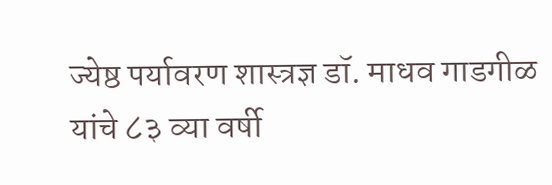ज्येष्ठ पर्यावरण शास्त्रज्ञ डॉ. माधव गाडगीळ यांचे ८३ व्या वर्षी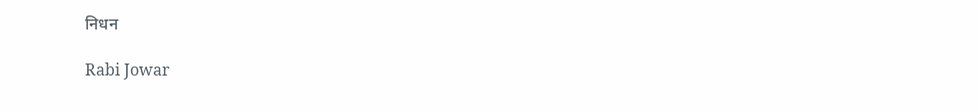निधन

Rabi Jowar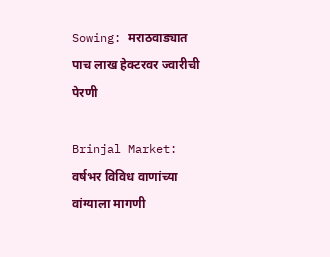Sowing: मराठवाड्यात पाच लाख हेक्टरवर ज्वारीची पेरणी

Brinjal Market: वर्षभर विविध वाणांच्या वांग्याला मागणी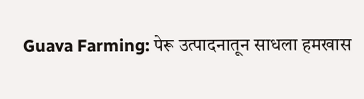Guava Farming: पेरू उत्पादनातून साधला हमखास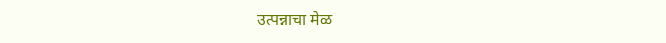उत्पन्नाचा मेळ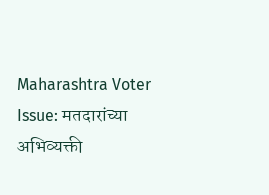Maharashtra Voter Issue: मतदारांच्या अभिव्यक्ती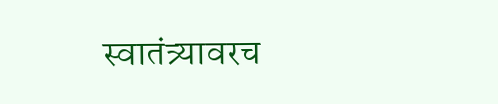स्वातंत्र्यावरच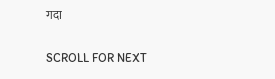गदा

SCROLL FOR NEXT